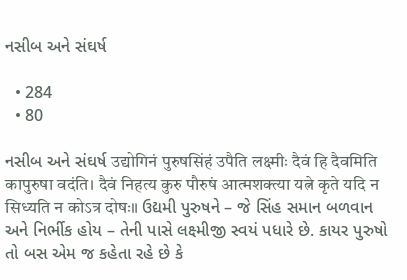નસીબ અને સંઘર્ષ

  • 284
  • 80

નસીબ અને સંઘર્ષ उद्योगिनं पुरुषसिंहं उपैति लक्ष्मीः दैवं हि दैवमिति कापुरुषा वदंति। दैवं निहत्य कुरु पौरुषं आत्मशक्त्या यत्ने कृते यदि न सिध्यति न कोऽत्र दोषः॥ ઉદ્યમી પુરુષને – જે સિંહ સમાન બળવાન અને નિર્ભીક હોય – તેની પાસે લક્ષ્મીજી સ્વયં પધારે છે. કાયર પુરુષો તો બસ એમ જ કહેતા રહે છે કે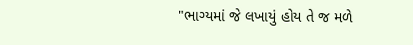"ભાગ્યમાં જે લખાયું હોય તે જ મળે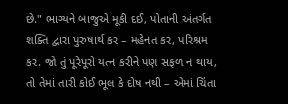છે." ભાગ્યને બાજુએ મૂકી દઈ, પોતાની અંતર્ગત શક્તિ દ્વારા પુરુષાર્થ કર – મહેનત કર, પરિશ્રમ કર. જો તું પૂરેપૂરો યત્ન કરીને પણ સફળ ન થાય, તો તેમાં તારી કોઈ ભૂલ કે દોષ નથી – એમાં ચિંતા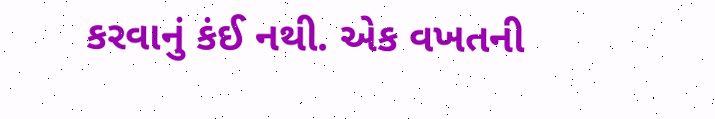કરવાનું કંઈ નથી. એક વખતની